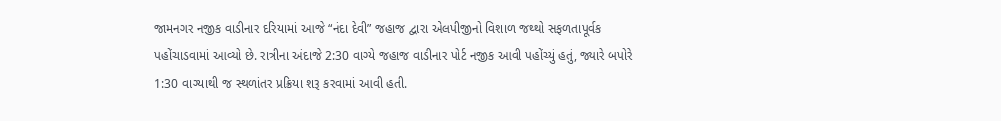જામનગર નજીક વાડીનાર દરિયામાં આજે “નંદા દેવી” જહાજ દ્વારા એલપીજીનો વિશાળ જથ્થો સફળતાપૂર્વક પહોંચાડવામાં આવ્યો છે. રાત્રીના અંદાજે 2:30 વાગ્યે જહાજ વાડીનાર પોર્ટ નજીક આવી પહોંચ્યું હતું, જ્યારે બપોરે 1:30 વાગ્યાથી જ સ્થળાંતર પ્રક્રિયા શરૂ કરવામાં આવી હતી.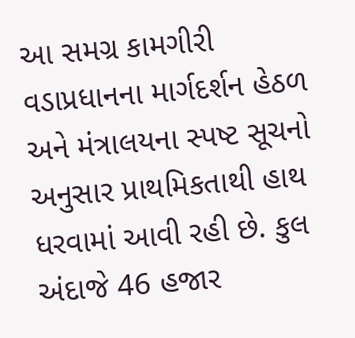આ સમગ્ર કામગીરી વડાપ્રધાનના માર્ગદર્શન હેઠળ અને મંત્રાલયના સ્પષ્ટ સૂચનો અનુસાર પ્રાથમિકતાથી હાથ ધરવામાં આવી રહી છે. કુલ અંદાજે 46 હજાર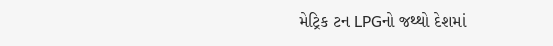મેટ્રિક ટન LPGનો જથ્થો દેશમાં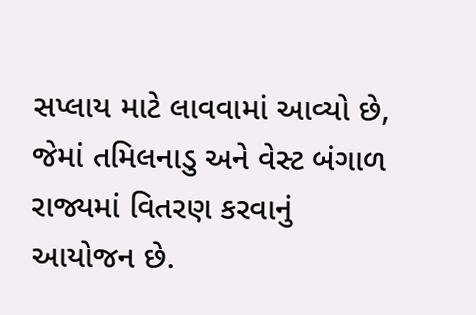સપ્લાય માટે લાવવામાં આવ્યો છે, જેમાં તમિલનાડુ અને વેસ્ટ બંગાળ રાજ્યમાં વિતરણ કરવાનું આયોજન છે.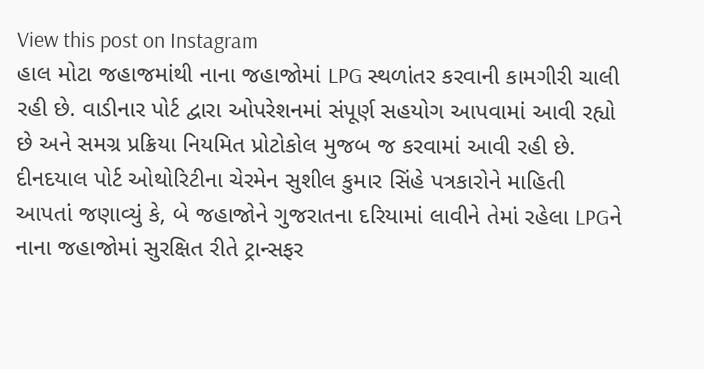View this post on Instagram
હાલ મોટા જહાજમાંથી નાના જહાજોમાં LPG સ્થળાંતર કરવાની કામગીરી ચાલી રહી છે. વાડીનાર પોર્ટ દ્વારા ઓપરેશનમાં સંપૂર્ણ સહયોગ આપવામાં આવી રહ્યો છે અને સમગ્ર પ્રક્રિયા નિયમિત પ્રોટોકોલ મુજબ જ કરવામાં આવી રહી છે.
દીનદયાલ પોર્ટ ઓથોરિટીના ચેરમેન સુશીલ કુમાર સિંહે પત્રકારોને માહિતી આપતાં જણાવ્યું કે, બે જહાજોને ગુજરાતના દરિયામાં લાવીને તેમાં રહેલા LPGને નાના જહાજોમાં સુરક્ષિત રીતે ટ્રાન્સફર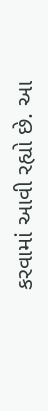કરવામાં આવી રહ્યો છે. આ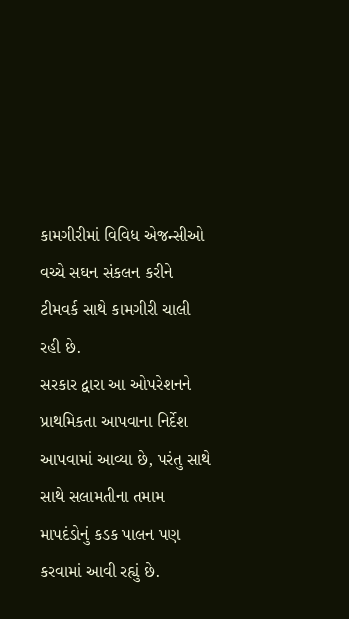કામગીરીમાં વિવિધ એજન્સીઓ વચ્ચે સઘન સંકલન કરીને ટીમવર્ક સાથે કામગીરી ચાલી રહી છે.
સરકાર દ્વારા આ ઓપરેશનને પ્રાથમિકતા આપવાના નિર્દેશ આપવામાં આવ્યા છે, પરંતુ સાથે સાથે સલામતીના તમામ માપદંડોનું કડક પાલન પણ કરવામાં આવી રહ્યું છે.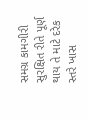સમગ્ર કામગીરી સુરક્ષિત રીતે પૂર્ણ થાય તે માટે દરેક સ્તરે ખાસ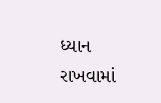ધ્યાન રાખવામાં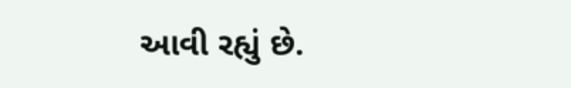આવી રહ્યું છે.